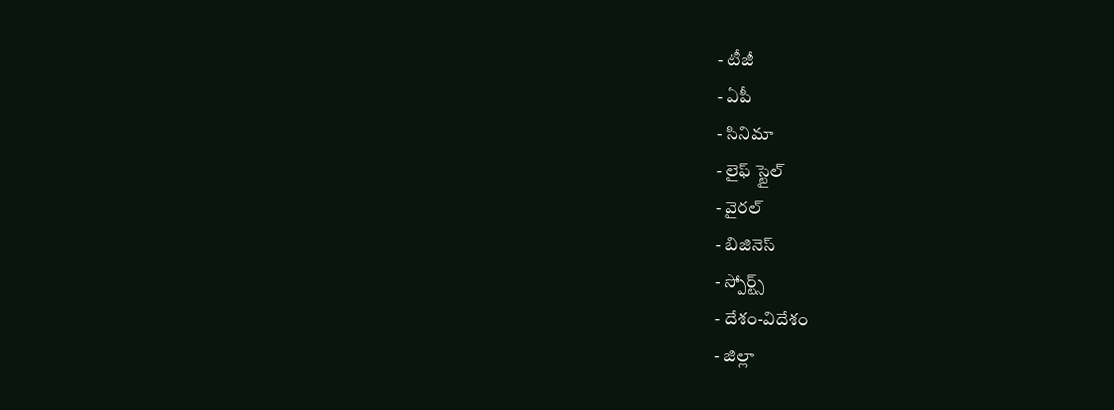- టీజీ
- ఏపీ
- సినిమా
- లైఫ్ స్టైల్
- వైరల్
- బిజినెస్
- స్పోర్ట్స్
- దేశం-విదేశం
- జిల్లా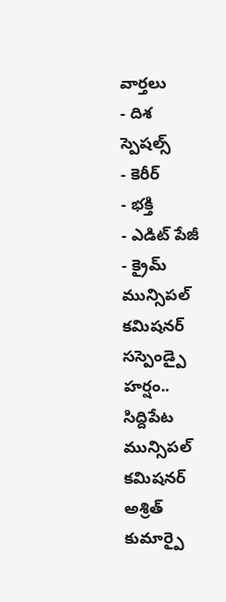వార్తలు
- దిశ స్పెషల్స్
- కెరీర్
- భక్తి
- ఎడిట్ పేజీ
- క్రైమ్
మున్సిపల్ కమిషనర్ సస్పెండ్పై హర్షం..
సిద్దిపేట మున్సిపల్ కమిషనర్ అశ్రిత్ కుమార్పై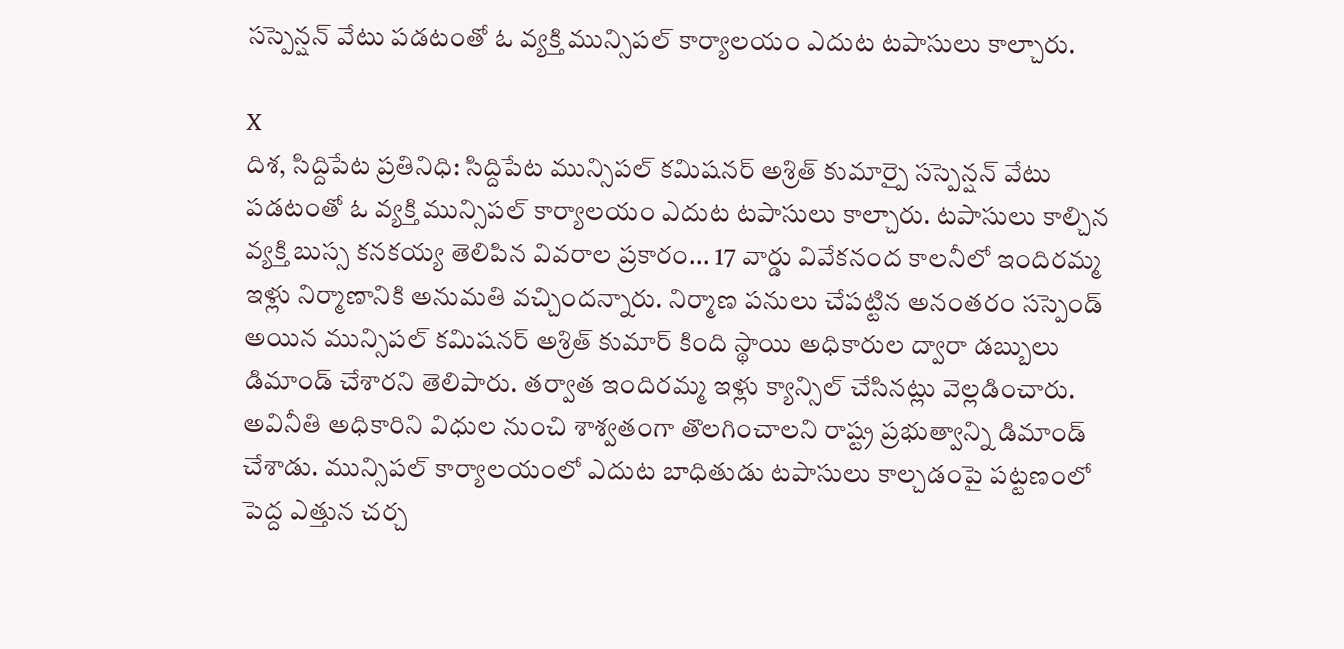సస్పెన్షన్ వేటు పడటంతో ఓ వ్యక్తి మున్సిపల్ కార్యాలయం ఎదుట టపాసులు కాల్చారు.

X
దిశ, సిద్దిపేట ప్రతినిధి: సిద్దిపేట మున్సిపల్ కమిషనర్ అశ్రిత్ కుమార్పై సస్పెన్షన్ వేటు పడటంతో ఓ వ్యక్తి మున్సిపల్ కార్యాలయం ఎదుట టపాసులు కాల్చారు. టపాసులు కాల్చిన వ్యక్తి బుస్స కనకయ్య తెలిపిన వివరాల ప్రకారం... 17 వార్డు వివేకనంద కాలనీలో ఇందిరమ్మ ఇళ్లు నిర్మాణానికి అనుమతి వచ్చిందన్నారు. నిర్మాణ పనులు చేపట్టిన అనంతరం సస్పెండ్ అయిన మున్సిపల్ కమిషనర్ అశ్రిత్ కుమార్ కింది స్థాయి అధికారుల ద్వారా డబ్బులు డిమాండ్ చేశారని తెలిపారు. తర్వాత ఇందిరమ్మ ఇళ్లు క్యాన్సిల్ చేసినట్లు వెల్లడించారు. అవినీతి అధికారిని విధుల నుంచి శాశ్వతంగా తొలగించాలని రాష్ట్ర ప్రభుత్వాన్ని డిమాండ్ చేశాడు. మున్సిపల్ కార్యాలయంలో ఎదుట బాధితుడు టపాసులు కాల్చడంపై పట్టణంలో పెద్ద ఎత్తున చర్చ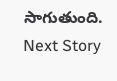సాగుతుంది.
Next Story